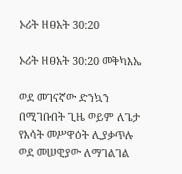ኦሪት ዘፀአት 30:20

ኦሪት ዘፀአት 30:20 መቅካእኤ

ወደ መገናኛው ድንኳን በሚገቡበት ጊዜ ወይም ለጌታ የእሳት መሥዋዕት ሊያቃጥሉ ወደ መሠዊያው ለማገልገል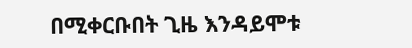በሚቀርቡበት ጊዜ እንዳይሞቱ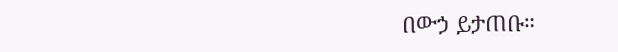በውኃ ይታጠቡ።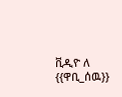ቪዲዮ ለ {{ዋቢ_ሰዉ}}